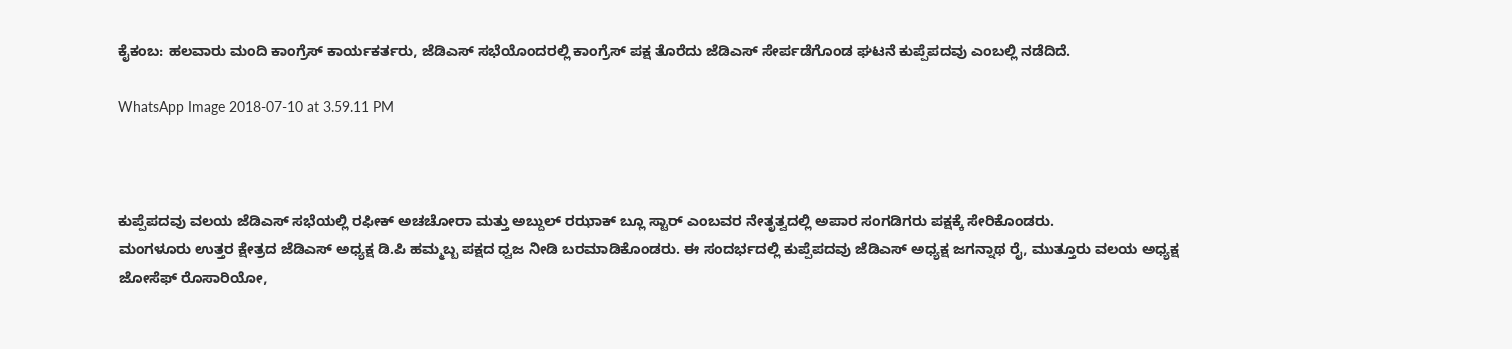ಕೈಕಂಬ: ಹಲವಾರು ಮಂದಿ ಕಾಂಗ್ರೆಸ್ ಕಾರ್ಯಕರ್ತರು, ಜೆಡಿಎಸ್ ಸಭೆಯೊಂದರಲ್ಲಿ ಕಾಂಗ್ರೆಸ್ ಪಕ್ಷ ತೊರೆದು ಜೆಡಿಎಸ್ ಸೇರ್ಪಡೆಗೊಂಡ ಘಟನೆ ಕುಪ್ಪೆಪದವು ಎಂಬಲ್ಲಿ ನಡೆದಿದೆ.

WhatsApp Image 2018-07-10 at 3.59.11 PM



ಕುಪ್ಪೆಪದವು ವಲಯ ಜೆಡಿಎಸ್ ಸಭೆಯಲ್ಲಿ ರಫೀಕ್ ಅಚಚೋರಾ ಮತ್ತು ಅಬ್ದುಲ್ ರಝಾಕ್ ಬ್ಲೂ ಸ್ಟಾರ್ ಎಂಬವರ ನೇತೃತ್ವದಲ್ಲಿ ಅಪಾರ ಸಂಗಡಿಗರು ಪಕ್ಷಕ್ಕೆ ಸೇರಿಕೊಂಡರು.
ಮಂಗಳೂರು ಉತ್ತರ ಕ್ಷೇತ್ರದ ಜೆಡಿಎಸ್ ಅಧ್ಯಕ್ಷ ಡಿ.ಪಿ ಹಮ್ಮಬ್ಬ ಪಕ್ಷದ ಧ್ವಜ ನೀಡಿ ಬರಮಾಡಿಕೊಂಡರು. ಈ ಸಂದರ್ಭದಲ್ಲಿ ಕುಪ್ಪೆಪದವು ಜೆಡಿಎಸ್ ಅಧ್ಯಕ್ಷ ಜಗನ್ನಾಥ ರೈ, ಮುತ್ತೂರು ವಲಯ ಅಧ್ಯಕ್ಷ ಜೋಸೆಫ್ ರೊಸಾರಿಯೋ,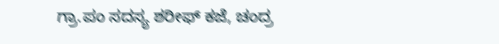ಗ್ರಾ.ಪಂ ಸದಸ್ಯ ಶರೀಫ್ ಕಜೆ, ಚಂದ್ರ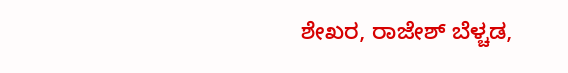ಶೇಖರ, ರಾಜೇಶ್ ಬೆಳ್ಚಡ,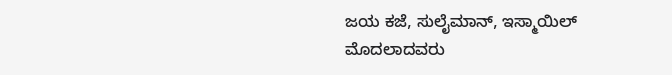ಜಯ ಕಜೆ, ಸುಲೈಮಾನ್, ಇಸ್ಮಾಯಿಲ್ ಮೊದಲಾದವರು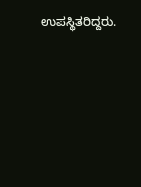ಉಪಸ್ಥಿತರಿದ್ದರು.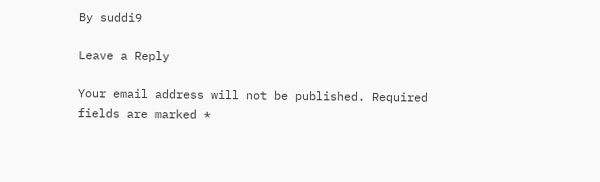By suddi9

Leave a Reply

Your email address will not be published. Required fields are marked *